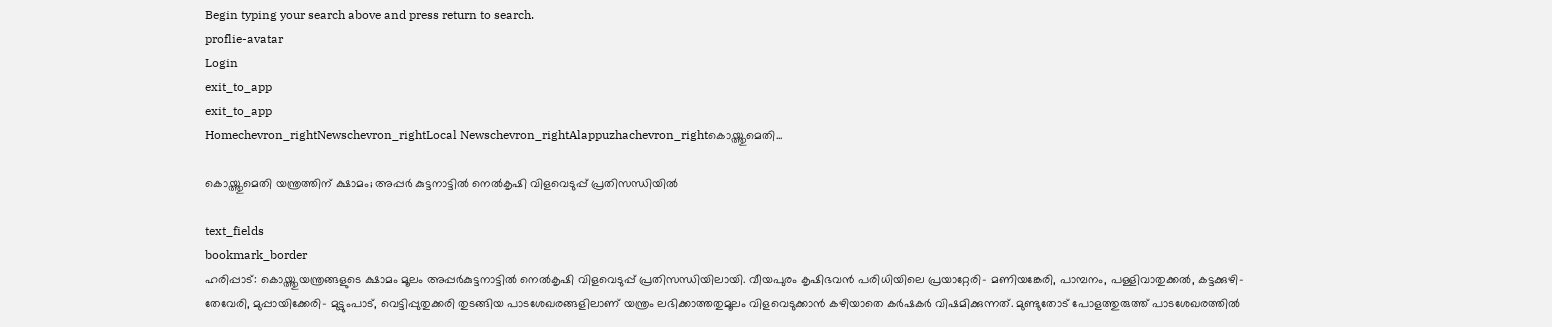Begin typing your search above and press return to search.
proflie-avatar
Login
exit_to_app
exit_to_app
Homechevron_rightNewschevron_rightLocal Newschevron_rightAlappuzhachevron_rightകൊയ്ത്തുമെതി...

കൊയ്ത്തുമെതി യന്ത്രത്തിന് ക്ഷാമം; അപ്പർ കുട്ടനാട്ടിൽ നെൽകൃഷി വിളവെടുപ്പ് പ്രതിസന്ധിയിൽ

text_fields
bookmark_border
ഹരിപ്പാട്: കൊയ്ത്തുയന്ത്രങ്ങളുടെ ക്ഷാമം മൂലം അപ്പർകുട്ടനാട്ടിൽ നെൽകൃഷി വിളവെടുപ്പ് പ്രതിസന്ധിയിലായി. വീയപുരം കൃഷിഭവൻ പരിധിയിലെ പ്രയാറ്റേരി- മണിയങ്കേരി, പാമ്പനം, പള്ളിവാതുക്കൽ, കട്ടക്കുഴി-തേവേരി, മുപ്പായിക്കേരി- മുട്ടുംപാട്, വെട്ടിപ്പുതുക്കരി തുടങ്ങിയ പാടശേഖരങ്ങളിലാണ് യന്ത്രം ലഭിക്കാത്തതുമൂലം വിളവെടുക്കാൻ കഴിയാതെ കർഷകർ വിഷമിക്കുന്നത്. മുണ്ടുതോട് പോളത്തുരുത്ത് പാടശേഖരത്തിൽ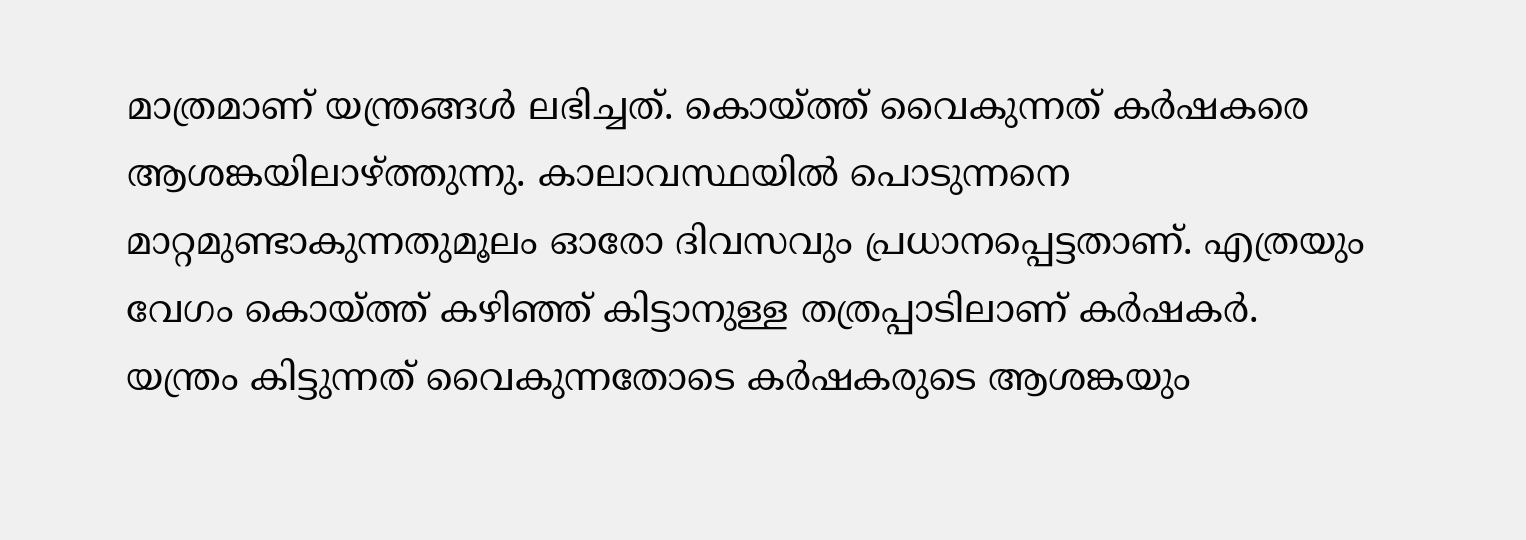മാത്രമാണ് യന്ത്രങ്ങൾ ലഭിച്ചത്. കൊയ്ത്ത് വൈകുന്നത് കർഷകരെ ആശങ്കയിലാഴ്ത്തുന്നു. കാലാവസ്ഥയിൽ പൊടുന്നനെ മാറ്റമുണ്ടാകുന്നതുമൂലം ഓരോ ദിവസവും പ്രധാനപ്പെട്ടതാണ്. എത്രയും വേഗം കൊയ്ത്ത് കഴിഞ്ഞ് കിട്ടാനുള്ള തത്രപ്പാടിലാണ് കർഷകർ. യന്ത്രം കിട്ടുന്നത് വൈകുന്നതോടെ കർഷകരുടെ ആശങ്കയും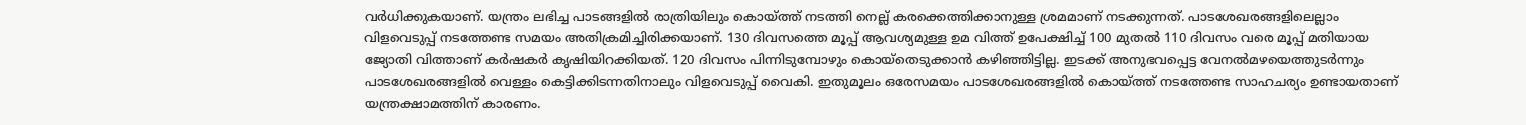വർധിക്കുകയാണ്. യന്ത്രം ലഭിച്ച പാടങ്ങളിൽ രാത്രിയിലും കൊയ്ത്ത് നടത്തി നെല്ല് കരക്കെത്തിക്കാനുള്ള ശ്രമമാണ് നടക്കുന്നത്. പാടശേഖരങ്ങളിലെല്ലാം വിളവെടുപ്പ് നടത്തേണ്ട സമയം അതിക്രമിച്ചിരിക്കയാണ്. 130 ദിവസത്തെ മൂപ്പ് ആവശ്യമുള്ള ഉമ വിത്ത് ഉപേക്ഷിച്ച് 100 മുതൽ 110 ദിവസം വരെ മൂപ്പ് മതിയായ ജ്യോതി വിത്താണ് കർഷകർ കൃഷിയിറക്കിയത്. 120 ദിവസം പിന്നിടുമ്പോഴും കൊയ്തെടുക്കാൻ കഴിഞ്ഞിട്ടില്ല. ഇടക്ക് അനുഭവപ്പെട്ട വേനൽമഴയെത്തുടർന്നും പാടശേഖരങ്ങളിൽ വെള്ളം കെട്ടിക്കിടന്നതിനാലും വിളവെടുപ്പ് വൈകി. ഇതുമൂലം ഒരേസമയം പാടശേഖരങ്ങളിൽ കൊയ്ത്ത് നടത്തേണ്ട സാഹചര്യം ഉണ്ടായതാണ് യന്ത്രക്ഷാമത്തിന് കാരണം.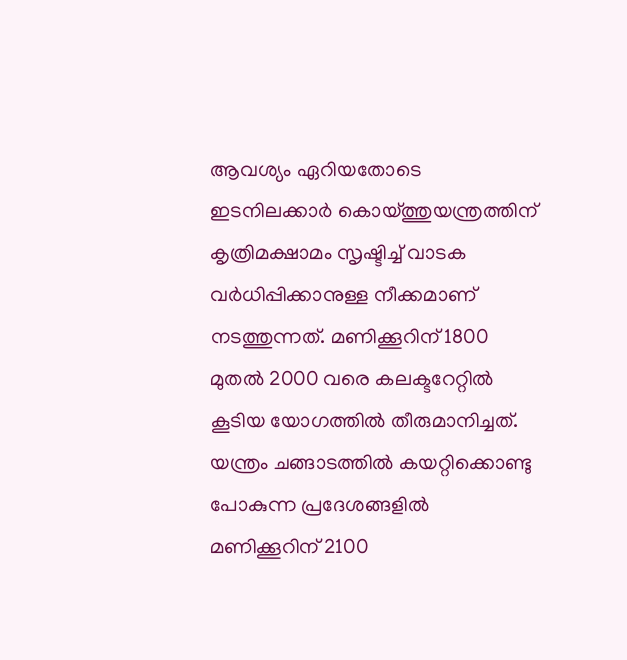ആവശ്യം ഏറിയതോടെ ഇടനിലക്കാർ കൊയ്ത്തുയന്ത്രത്തിന് കൃത്രിമക്ഷാമം സൃഷ്ടിച്ച് വാടക വർധിപ്പിക്കാനുള്ള നീക്കമാണ് നടത്തുന്നത്. മണിക്കൂറിന്‌ 1800 മുതൽ 2000 വരെ കലക്ടറേറ്റിൽ കൂടിയ യോഗത്തിൽ തീരുമാനിച്ചത്. യന്ത്രം ചങ്ങാടത്തിൽ കയറ്റിക്കൊണ്ടു പോകുന്ന പ്രദേശങ്ങളിൽ മണിക്കൂറിന് 2100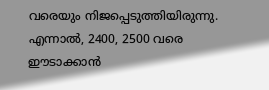വരെയും നിജപ്പെടുത്തിയിരുന്നു. എന്നാൽ, 2400, 2500 വരെ ഈടാക്കാൻ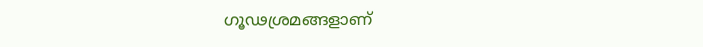ഗൂഢശ്രമങ്ങളാണ്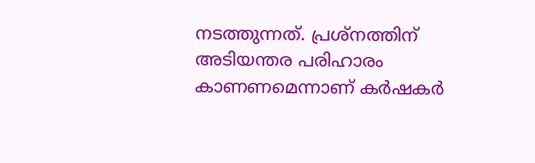നടത്തുന്നത്. പ്രശ്നത്തിന് അടിയന്തര പരിഹാരം കാണണമെന്നാണ് കർഷകർ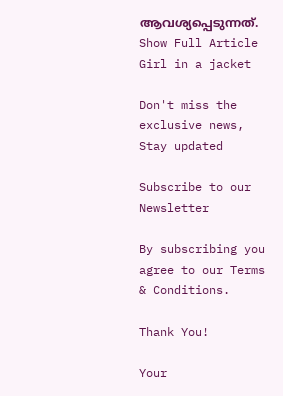ആവശ്യപ്പെടുന്നത്.
Show Full Article
Girl in a jacket

Don't miss the exclusive news, Stay updated

Subscribe to our Newsletter

By subscribing you agree to our Terms & Conditions.

Thank You!

Your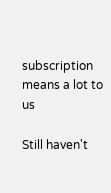subscription means a lot to us

Still haven't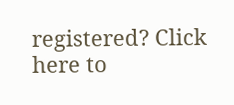registered? Click here to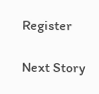Register

Next Story